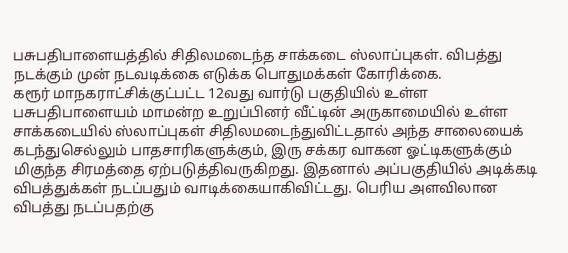பசுபதிபாளையத்தில் சிதிலமடைந்த சாக்கடை ஸ்லாப்புகள். விபத்து நடக்கும் முன் நடவடிக்கை எடுக்க பொதுமக்கள் கோரிக்கை.
கரூர் மாநகராட்சிக்குட்பட்ட 12வது வார்டு பகுதியில் உள்ள பசுபதிபாளையம் மாமன்ற உறுப்பினர் வீட்டின் அருகாமையில் உள்ள சாக்கடையில் ஸ்லாப்புகள் சிதிலமடைந்துவிட்டதால் அந்த சாலையைக் கடந்துசெல்லும் பாதசாரிகளுக்கும், இரு சக்கர வாகன ஓட்டிகளுக்கும் மிகுந்த சிரமத்தை ஏற்படுத்திவருகிறது. இதனால் அப்பகுதியில் அடிக்கடி விபத்துக்கள் நடப்பதும் வாடிக்கையாகிவிட்டது. பெரிய அளவிலான விபத்து நடப்பதற்கு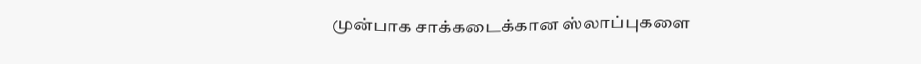முன்பாக சாக்கடைக்கான ஸ்லாப்புகளை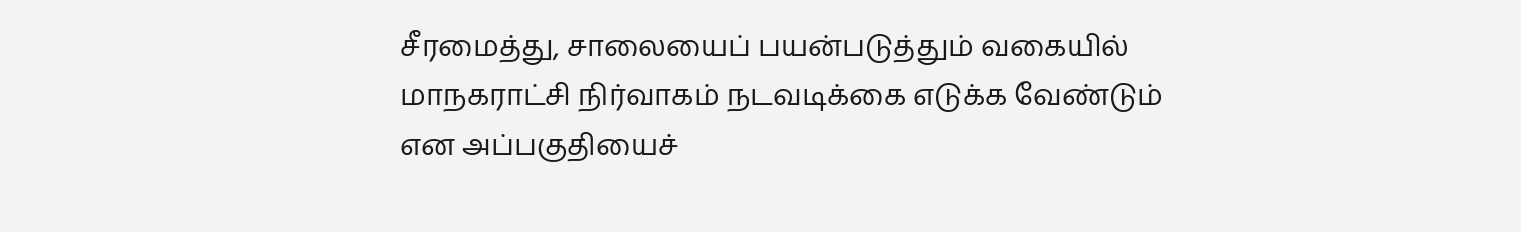சீரமைத்து, சாலையைப் பயன்படுத்தும் வகையில் மாநகராட்சி நிர்வாகம் நடவடிக்கை எடுக்க வேண்டும் என அப்பகுதியைச்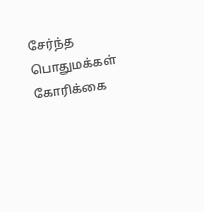சேர்ந்த பொதுமக்கள் கோரிக்கை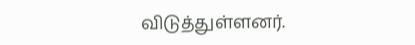விடுத்துள்ளனர்.